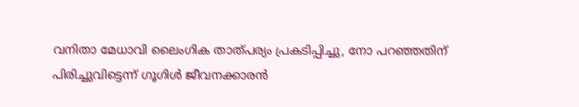വനിതാ മേധാവി ലൈംഗിക താത്പര്യം പ്രകടിപ്പിച്ചു, നോ പറഞ്ഞതിന് പിരിച്ചുവിട്ടെന്ന് ഗൂഗിള്‍ ജീവനക്കാരന്‍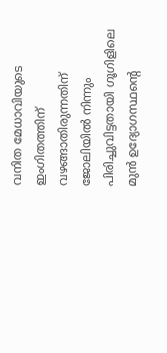വനിത മേധാവിയുടെ ഇംഗിതത്തിന് വഴങ്ങാതിരുന്നതിന് ജോലിയില്‍ നിന്നും പിരിച്ചുവിട്ടതായി ഗൂഗിളിലെ മുന്‍ ഉദ്യോഗസ്ഥന്റെ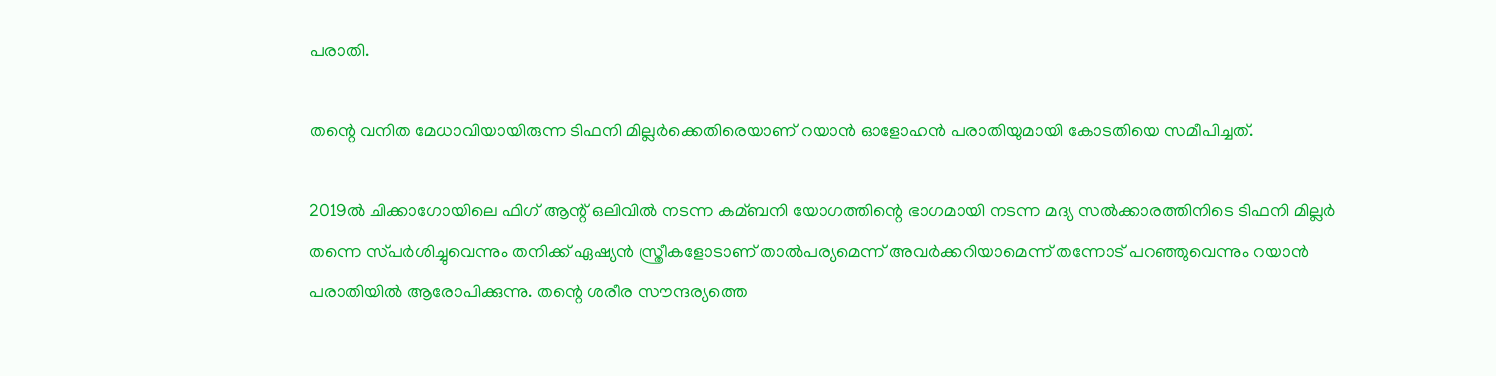പരാതി.

തന്റെ വനിത മേധാവിയായിരുന്ന ടിഫനി മില്ലര്‍ക്കെതിരെയാണ് റയാന്‍ ഓളോഹന്‍ പരാതിയുമായി കോടതിയെ സമീപിച്ചത്.

2019ല്‍ ചിക്കാഗോയിലെ ഫിഗ് ആന്റ് ഒലിവില്‍ നടന്ന കമ്ബനി യോഗത്തിന്റെ ഭാഗമായി നടന്ന മദ്യ സല്‍ക്കാരത്തിനിടെ ടിഫനി മില്ലര്‍ തന്നെ സ്‌പര്‍ശിച്ചുവെന്നും തനിക്ക് ഏഷ്യന്‍ സ്ത്രീകളോടാണ് താല്‍പര്യമെന്ന് അവര്‍ക്കറിയാമെന്ന് തന്നോട് പറഞ്ഞുവെന്നും റയാന്‍ പരാതിയില്‍ ആരോപിക്കുന്നു. തന്റെ ശരീര സൗന്ദര്യത്തെ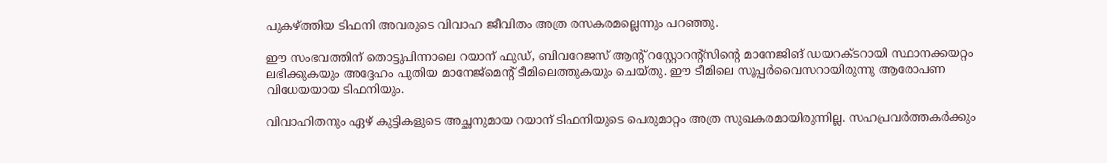പുകഴ്ത്തിയ ടിഫനി അവരുടെ വിവാഹ ജീവിതം അത്ര രസകരമല്ലെന്നും പറഞ്ഞു.

ഈ സംഭവത്തിന് തൊട്ടുപിന്നാലെ റയാന് ഫുഡ്, ബിവറേജസ് ആന്റ് റസ്റ്റോറന്റ്‌സിന്റെ മാനേജിങ് ഡയറക്ടറായി സ്ഥാനക്കയറ്റം ലഭിക്കുകയും അദ്ദേഹം പുതിയ മാനേജ്മെന്റ് ടീമിലെത്തുകയും ചെയ്തു. ഈ ടീമിലെ സൂപ്പര്‍വൈസറായിരുന്നു ആരോപണ വിധേയയായ ടിഫനിയും.

വിവാഹിതനും ഏഴ് കുട്ടികളുടെ അച്ഛനുമായ റയാന് ടിഫനിയുടെ പെരുമാറ്റം അത്ര സുഖകരമായിരുന്നില്ല. സഹപ്രവര്‍ത്തകര്‍ക്കും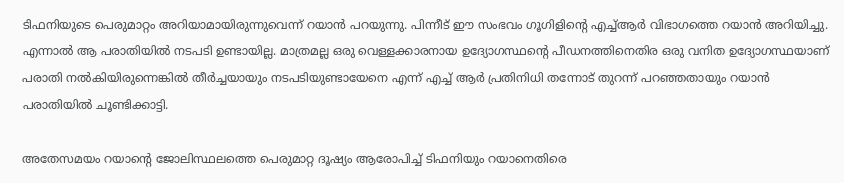ടിഫനിയുടെ പെരുമാറ്റം അറിയാമായിരുന്നുവെന്ന് റയാന്‍ പറയുന്നു. പിന്നീട് ഈ സംഭവം ഗൂഗിളിന്റെ എച്ച്‌ആര്‍ വിഭാഗത്തെ റയാന്‍ അറിയിച്ചു. എന്നാല്‍ ആ പരാതിയില്‍ നടപടി ഉണ്ടായില്ല. മാത്രമല്ല ഒരു വെള്ളക്കാരനായ ഉദ്യോഗസ്ഥന്റെ പീഡനത്തിനെതിര ഒരു വനിത ഉദ്യോഗസ്ഥയാണ് പരാതി നല്‍കിയിരുന്നെങ്കില്‍ തീര്‍ച്ചയായും നടപടിയുണ്ടായേനെ എന്ന് എച്ച്‌ ആര്‍ പ്രതിനിധി തന്നോട് തുറന്ന് പറഞ്ഞതായും റയാന്‍ പരാതിയില്‍ ചൂണ്ടിക്കാട്ടി.

അതേസമയം റയാന്റെ ജോലിസ്ഥലത്തെ പെരുമാറ്റ ദൂഷ്യം ആരോപിച്ച്‌ ടിഫനിയും റയാനെതിരെ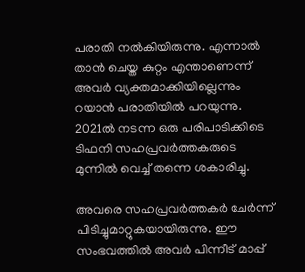പരാതി നല്‍കിയിരുന്നു. എന്നാല്‍ താന്‍ ചെയ്ത കുറ്റം എന്താണെന്ന് അവര്‍ വ്യക്തമാക്കിയില്ലെന്നും റയാന്‍ പരാതിയില്‍ പറയുന്നു. 2021ല്‍ നടന്ന ഒരു പരിപാടിക്കിടെ ടിഫനി സഹപ്രവര്‍ത്തകരുടെ മുന്നില്‍ വെച്ച്‌ തന്നെ ശകാരിച്ചു.

അവരെ സഹപ്രവര്‍ത്തകര്‍ ചേര്‍ന്ന് പിടിച്ചുമാറ്റുകയായിരുന്നു. ഈ സംഭവത്തില്‍ അവര്‍ പിന്നീട് മാപ്പ്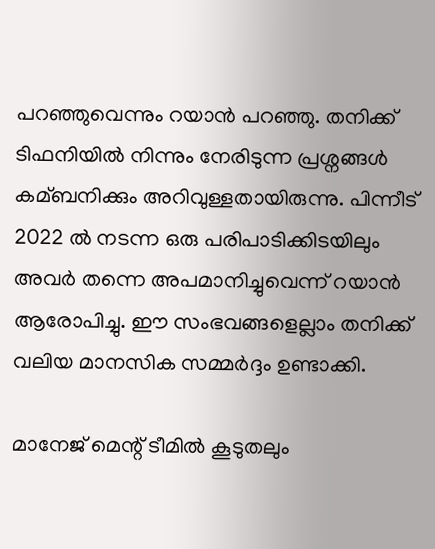പറഞ്ഞുവെന്നും റയാന്‍ പറഞ്ഞു. തനിക്ക് ടിഫനിയില്‍ നിന്നും നേരിടുന്ന പ്രശ്നങ്ങള്‍ കമ്ബനിക്കും അറിവുള്ളതായിരുന്നു. പിന്നീട് 2022 ല്‍ നടന്ന ഒരു പരിപാടിക്കിടയിലും അവര്‍ തന്നെ അപമാനിച്ചുവെന്ന് റയാന്‍ ആരോപിച്ചു. ഈ സംഭവങ്ങളെല്ലാം തനിക്ക് വലിയ മാനസിക സമ്മര്‍ദ്ദം ഉണ്ടാക്കി.

മാനേജ് മെന്റ് ടീമില്‍ കൂടുതലും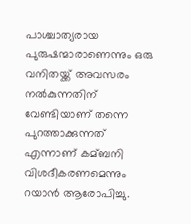പാശ്ചാത്യരായ പുരുഷന്മാരാണെന്നും ഒരു വനിതയ്ക്ക് അവസരം നല്‍കുന്നതിന് വേണ്ടിയാണ് തന്നെ പുറത്താക്കുന്നത് എന്നാണ് കമ്ബനി വിശദീകരണമെന്നും റയാന്‍ ആരോപിച്ചു.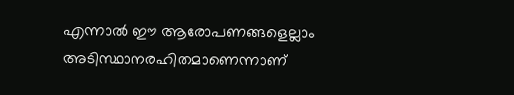എന്നാല്‍ ഈ ആരോപണങ്ങളെല്ലാം അടിസ്ഥാനരഹിതമാണെന്നാണ്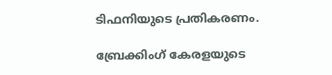ടിഫനിയുടെ പ്രതികരണം.

ബ്രേക്കിംഗ് കേരളയുടെ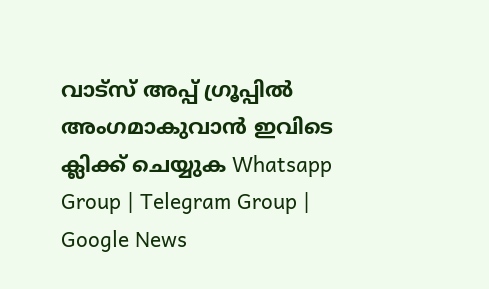വാട്സ് അപ്പ് ഗ്രൂപ്പിൽ അംഗമാകുവാൻ ഇവിടെ ക്ലിക്ക് ചെയ്യുക Whatsapp Group | Telegram Group | Google News